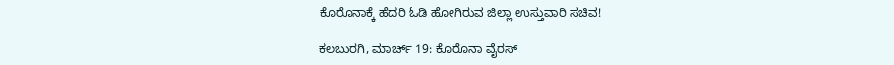ಕೊರೊನಾಕ್ಕೆ ಹೆದರಿ ಓಡಿ ಹೋಗಿರುವ ಜಿಲ್ಲಾ ಉಸ್ತುವಾರಿ ಸಚಿವ!

ಕಲಬುರಗಿ, ಮಾರ್ಚ್ 19: ಕೊರೊನಾ ವೈರಸ್‌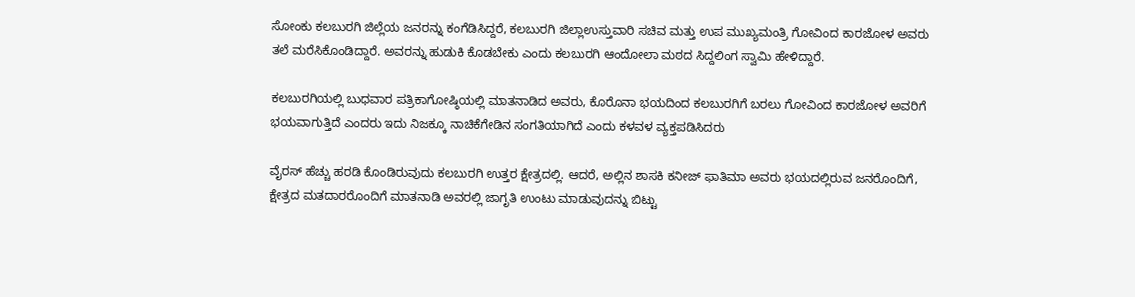ಸೋಂಕು ಕಲಬುರಗಿ ಜಿಲ್ಲೆಯ ಜನರನ್ನು ಕಂಗೆಡಿಸಿದ್ದರೆ, ಕಲಬುರಗಿ ಜಿಲ್ಲಾಉಸ್ತುವಾರಿ ಸಚಿವ ಮತ್ತು ಉಪ ಮುಖ್ಯಮಂತ್ರಿ ಗೋವಿಂದ ಕಾರಜೋಳ ಅವರು ತಲೆ ಮರೆಸಿಕೊಂಡಿದ್ದಾರೆ. ಅವರನ್ನು ಹುಡುಕಿ ಕೊಡಬೇಕು ಎಂದು ಕಲಬುರಗಿ ಆಂದೋಲಾ ಮಠದ ಸಿದ್ದಲಿಂಗ ಸ್ವಾಮಿ ಹೇಳಿದ್ದಾರೆ.

ಕಲಬುರಗಿಯಲ್ಲಿ ಬುಧವಾರ ಪತ್ರಿಕಾಗೋಷ್ಠಿಯಲ್ಲಿ ಮಾತನಾಡಿದ ಅವರು, ಕೊರೊನಾ ಭಯದಿಂದ ಕಲಬುರಗಿಗೆ ಬರಲು ಗೋವಿಂದ ಕಾರಜೋಳ ಅವರಿಗೆ ಭಯವಾಗುತ್ತಿದೆ ಎಂದರು ಇದು ನಿಜಕ್ಕೂ ನಾಚಿಕೆಗೇಡಿನ ಸಂಗತಿಯಾಗಿದೆ ಎಂದು ಕಳವಳ ವ್ಯಕ್ತಪಡಿಸಿದರು

ವೈರಸ್‌ ಹೆಚ್ಚು ಹರಡಿ ಕೊಂಡಿರುವುದು ಕಲಬುರಗಿ ಉತ್ತರ ಕ್ಷೇತ್ರದಲ್ಲಿ. ಆದರೆ, ಅಲ್ಲಿನ ಶಾಸಕಿ ಕನೀಜ್‌ ಫಾತಿಮಾ ಅವರು ಭಯದಲ್ಲಿರುವ ಜನರೊಂದಿಗೆ, ಕ್ಷೇತ್ರದ ಮತದಾರರೊಂದಿಗೆ ಮಾತನಾಡಿ ಅವರಲ್ಲಿ ಜಾಗೃತಿ ಉಂಟು ಮಾಡುವುದನ್ನು ಬಿಟ್ಟು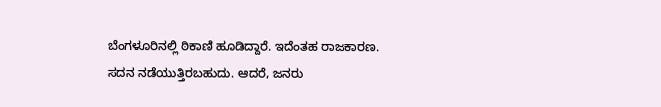ಬೆಂಗಳೂರಿನಲ್ಲಿ ಠಿಕಾಣಿ ಹೂಡಿದ್ದಾರೆ. ಇದೆಂತಹ ರಾಜಕಾರಣ. ಸದನ ನಡೆಯುತ್ತಿರಬಹುದು. ಆದರೆ, ಜನರು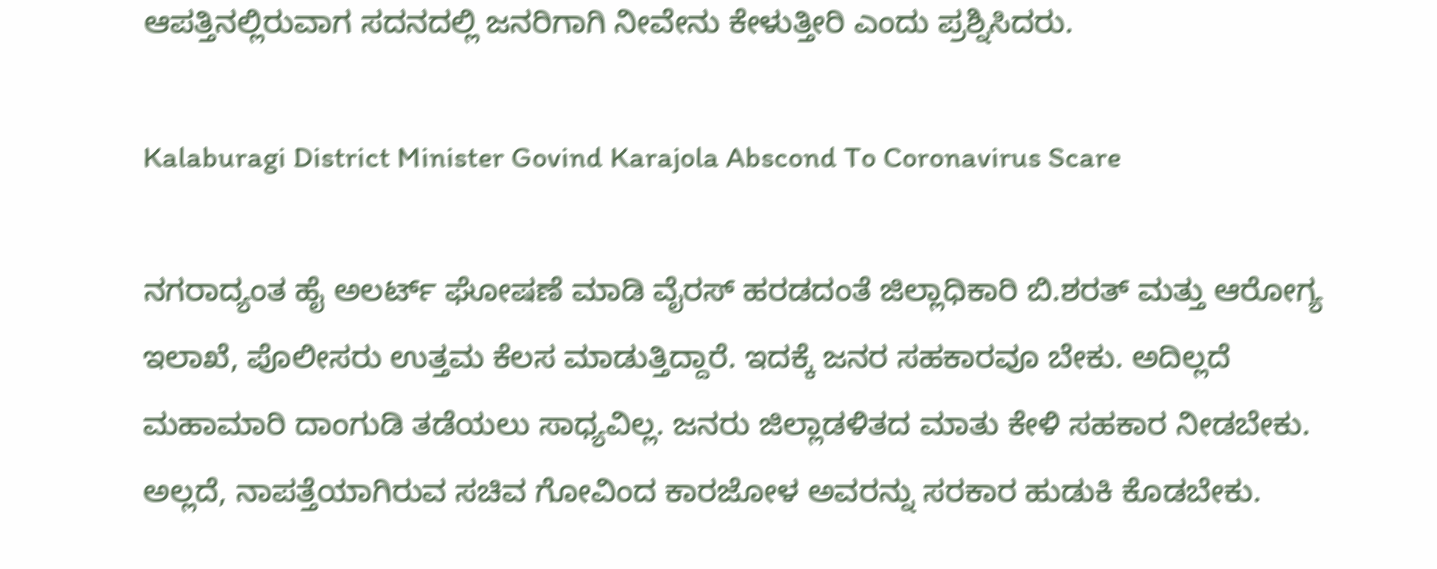ಆಪತ್ತಿನಲ್ಲಿರುವಾಗ ಸದನದಲ್ಲಿ ಜನರಿಗಾಗಿ ನೀವೇನು ಕೇಳುತ್ತೀರಿ ಎಂದು ಪ್ರಶ್ನಿಸಿದರು.

Kalaburagi District Minister Govind Karajola Abscond To Coronavirus Scare

ನಗರಾದ್ಯಂತ ಹೈ ಅಲರ್ಟ್‌ ಘೋಷಣೆ ಮಾಡಿ ವೈರಸ್‌ ಹರಡದಂತೆ ಜಿಲ್ಲಾಧಿಕಾರಿ ಬಿ.ಶರತ್‌ ಮತ್ತು ಆರೋಗ್ಯ ಇಲಾಖೆ, ಪೊಲೀಸರು ಉತ್ತಮ ಕೆಲಸ ಮಾಡುತ್ತಿದ್ದಾರೆ. ಇದಕ್ಕೆ ಜನರ ಸಹಕಾರವೂ ಬೇಕು. ಅದಿಲ್ಲದೆ ಮಹಾಮಾರಿ ದಾಂಗುಡಿ ತಡೆಯಲು ಸಾಧ್ಯವಿಲ್ಲ. ಜನರು ಜಿಲ್ಲಾಡಳಿತದ ಮಾತು ಕೇಳಿ ಸಹಕಾರ ನೀಡಬೇಕು. ಅಲ್ಲದೆ, ನಾಪತ್ತೆಯಾಗಿರುವ ಸಚಿವ ಗೋವಿಂದ ಕಾರಜೋಳ ಅವರನ್ನು ಸರಕಾರ ಹುಡುಕಿ ಕೊಡಬೇಕು.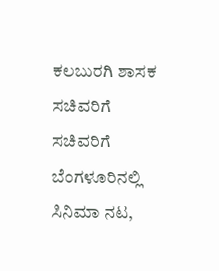ಕಲಬುರಗಿ ಶಾಸಕ ಸಚಿವರಿಗೆ ಸಚಿವರಿಗೆ ಬೆಂಗಳೂರಿನಲ್ಲಿ ಸಿನಿಮಾ ನಟ,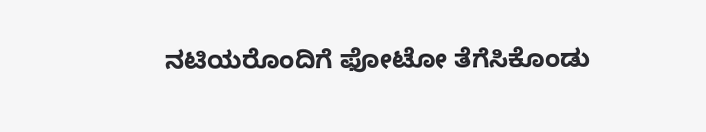ನಟಿಯರೊಂದಿಗೆ ಫೋಟೋ ತೆಗೆಸಿಕೊಂಡು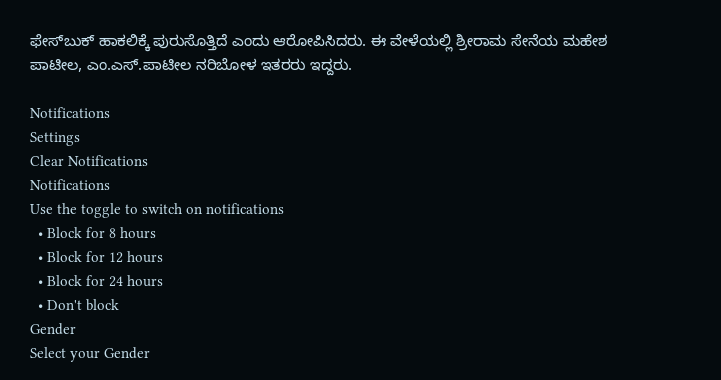ಫೇಸ್‌ಬುಕ್‌ ಹಾಕಲಿಕ್ಕೆ ಪುರುಸೊತ್ತಿದೆ ಎಂದು ಆರೋಪಿಸಿದರು. ಈ ವೇಳೆಯಲ್ಲಿ ಶ್ರೀರಾಮ ಸೇನೆಯ ಮಹೇಶ ಪಾಟೀಲ, ಎಂ.ಎಸ್‌.ಪಾಟೀಲ ನರಿಬೋಳ ಇತರರು ಇದ್ದರು.

Notifications
Settings
Clear Notifications
Notifications
Use the toggle to switch on notifications
  • Block for 8 hours
  • Block for 12 hours
  • Block for 24 hours
  • Don't block
Gender
Select your Gender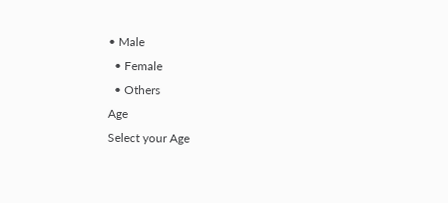• Male
  • Female
  • Others
Age
Select your Age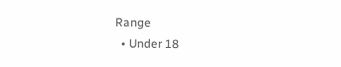Range
  • Under 18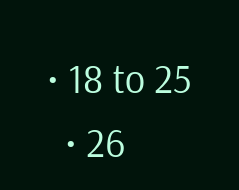• 18 to 25
  • 26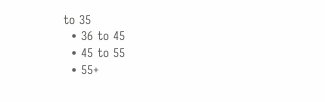to 35
  • 36 to 45
  • 45 to 55
  • 55+